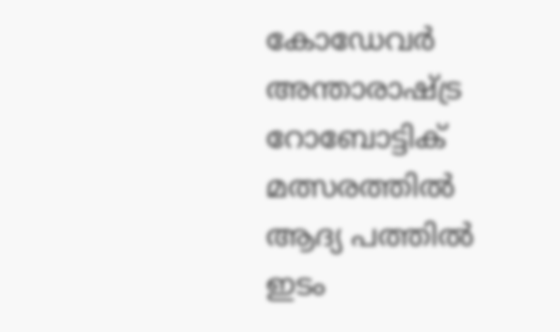കോഡേവർ അന്താരാഷ്ട്ര റോബോട്ടിക് മത്സരത്തിൽ ആദ്യ പത്തിൽ ഇടം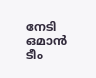നേടി ഒമാൻ ടീം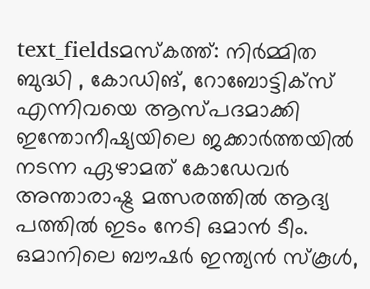text_fieldsമസ്കത്ത്: നിർമ്മിത ബുദ്ധി , കോഡിങ്, റോബോട്ടിക്സ് എന്നിവയെ ആസ്പദമാക്കി ഇന്തോനീഷ്യയിലെ ജക്കാർത്തയിൽ നടന്ന ഏഴാമത് കോഡേവർ അന്താരാഷ്ട്ര മത്സരത്തിൽ ആദ്യ പത്തിൽ ഇടം നേടി ഒമാൻ ടീം. ഒമാനിലെ ബൗഷർ ഇന്ത്യൻ സ്കൂൾ,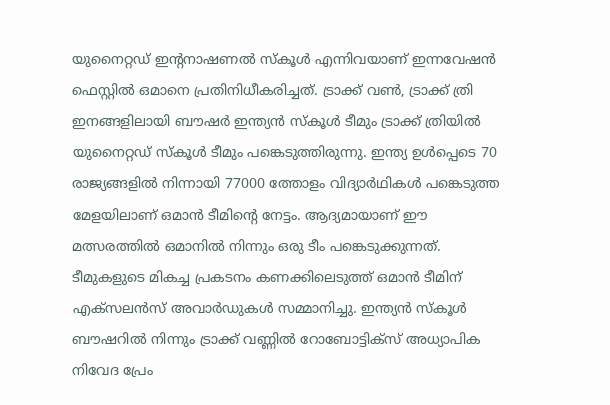യുനൈറ്റഡ് ഇന്റനാഷണൽ സ്കൂൾ എന്നിവയാണ് ഇന്നവേഷൻ ഫെസ്റ്റിൽ ഒമാനെ പ്രതിനിധീകരിച്ചത്. ട്രാക്ക് വൺ, ട്രാക്ക് ത്രി ഇനങ്ങളിലായി ബൗഷർ ഇന്ത്യൻ സ്കൂൾ ടീമും ട്രാക്ക് ത്രിയിൽ യുനൈറ്റഡ് സ്കൂൾ ടീമും പങ്കെടുത്തിരുന്നു. ഇന്ത്യ ഉൾപ്പെടെ 70 രാജ്യങ്ങളിൽ നിന്നായി 77000 ത്തോളം വിദ്യാർഥികൾ പങ്കെടുത്ത മേളയിലാണ് ഒമാൻ ടീമിന്റെ നേട്ടം. ആദ്യമായാണ് ഈ മത്സരത്തിൽ ഒമാനിൽ നിന്നും ഒരു ടീം പങ്കെടുക്കുന്നത്.
ടീമുകളുടെ മികച്ച പ്രകടനം കണക്കിലെടുത്ത് ഒമാൻ ടീമിന് എക്സലൻസ് അവാർഡുകൾ സമ്മാനിച്ചു. ഇന്ത്യൻ സ്കൂൾ ബൗഷറിൽ നിന്നും ട്രാക്ക് വണ്ണിൽ റോബോട്ടിക്സ് അധ്യാപിക നിവേദ പ്രേം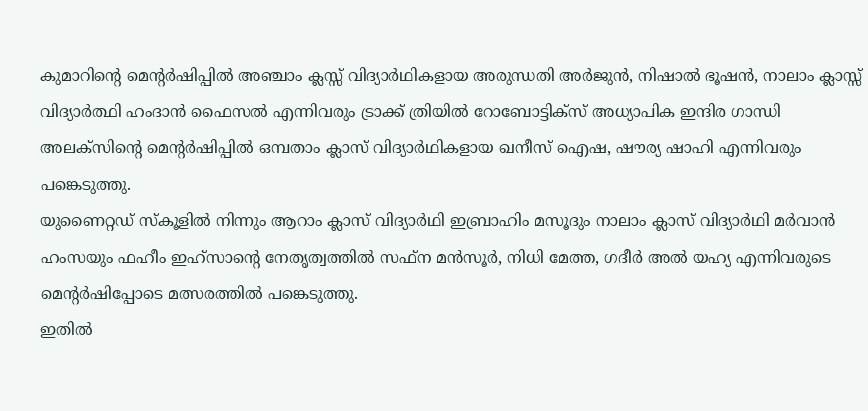കുമാറിന്റെ മെന്റർഷിപ്പിൽ അഞ്ചാം ക്ലസ്സ് വിദ്യാർഥികളായ അരുന്ധതി അർജുൻ, നിഷാൽ ഭൂഷൻ, നാലാം ക്ലാസ്സ് വിദ്യാർത്ഥി ഹംദാൻ ഫൈസൽ എന്നിവരും ട്രാക്ക് ത്രിയിൽ റോബോട്ടിക്സ് അധ്യാപിക ഇന്ദിര ഗാന്ധി അലക്സിന്റെ മെന്റർഷിപ്പിൽ ഒമ്പതാം ക്ലാസ് വിദ്യാർഥികളായ ഖനീസ് ഐഷ, ഷൗര്യ ഷാഹി എന്നിവരും പങ്കെടുത്തു.
യുണൈറ്റഡ് സ്കൂളിൽ നിന്നും ആറാം ക്ലാസ് വിദ്യാർഥി ഇബ്രാഹിം മസൂദും നാലാം ക്ലാസ് വിദ്യാർഥി മർവാൻ ഹംസയും ഫഹീം ഇഹ്സാന്റെ നേതൃത്വത്തിൽ സഫ്ന മൻസൂർ, നിധി മേത്ത, ഗദീർ അൽ യഹ്യ എന്നിവരുടെ മെന്റർഷിപ്പോടെ മത്സരത്തിൽ പങ്കെടുത്തു.
ഇതിൽ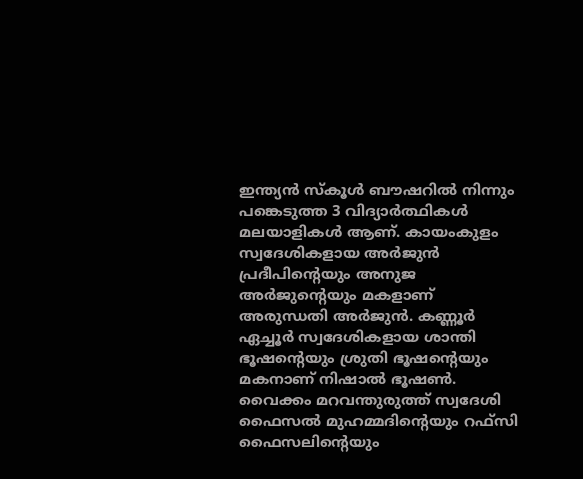ഇന്ത്യൻ സ്കൂൾ ബൗഷറിൽ നിന്നും പങ്കെടുത്ത 3 വിദ്യാർത്ഥികൾ മലയാളികൾ ആണ്. കായംകുളം സ്വദേശികളായ അർജുൻ പ്രദീപിന്റെയും അനുജ അർജുന്റെയും മകളാണ് അരുന്ധതി അർജുൻ. കണ്ണൂർ ഏച്ചൂർ സ്വദേശികളായ ശാന്തി ഭൂഷന്റെയും ശ്രുതി ഭൂഷന്റെയും മകനാണ് നിഷാൽ ഭൂഷൺ. വൈക്കം മറവന്തുരുത്ത് സ്വദേശി ഫൈസൽ മുഹമ്മദിന്റെയും റഫ്സി ഫൈസലിന്റെയും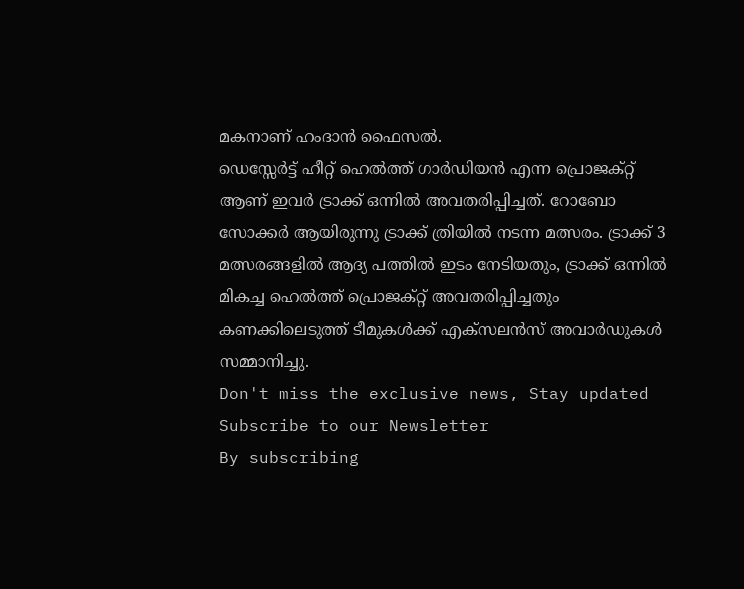മകനാണ് ഹംദാൻ ഫൈസൽ.
ഡെസ്സേർട്ട് ഹീറ്റ് ഹെൽത്ത് ഗാർഡിയൻ എന്ന പ്രൊജക്റ്റ് ആണ് ഇവർ ട്രാക്ക് ഒന്നിൽ അവതരിപ്പിച്ചത്. റോബോ സോക്കർ ആയിരുന്നു ട്രാക്ക് ത്രിയിൽ നടന്ന മത്സരം. ട്രാക്ക് 3 മത്സരങ്ങളിൽ ആദ്യ പത്തിൽ ഇടം നേടിയതും, ട്രാക്ക് ഒന്നിൽ മികച്ച ഹെൽത്ത് പ്രൊജക്റ്റ് അവതരിപ്പിച്ചതും കണക്കിലെടുത്ത് ടീമുകൾക്ക് എക്സലൻസ് അവാർഡുകൾ സമ്മാനിച്ചു.
Don't miss the exclusive news, Stay updated
Subscribe to our Newsletter
By subscribing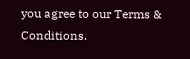you agree to our Terms & Conditions.